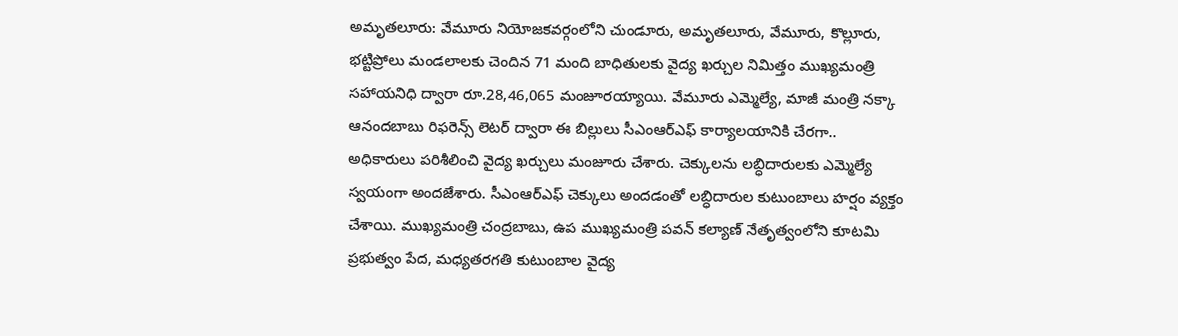అమృతలూరు: వేమూరు నియోజకవర్గంలోని చుండూరు, అమృతలూరు, వేమూరు, కొల్లూరు, భట్టిప్రోలు మండలాలకు చెందిన 71 మంది బాధితులకు వైద్య ఖర్చుల నిమిత్తం ముఖ్యమంత్రి సహాయనిధి ద్వారా రూ.28,46,065 మంజూరయ్యాయి. వేమూరు ఎమ్మెల్యే, మాజీ మంత్రి నక్కా ఆనందబాబు రిఫరెన్స్ లెటర్ ద్వారా ఈ బిల్లులు సీఎంఆర్ఎఫ్ కార్యాలయానికి చేరగా.. అధికారులు పరిశీలించి వైద్య ఖర్చులు మంజూరు చేశారు. చెక్కులను లబ్ధిదారులకు ఎమ్మెల్యే స్వయంగా అందజేశారు. సీఎంఆర్‌ఎఫ్‌ చెక్కులు అందడంతో లబ్ధిదారుల కుటుంబాలు హర్షం వ్యక్తం చేశాయి. ముఖ్యమంత్రి చంద్రబాబు, ఉప ముఖ్యమంత్రి పవన్ కల్యాణ్ నేతృత్వంలోని కూటమి ప్రభుత్వం పేద, మధ్యతరగతి కుటుంబాల వైద్య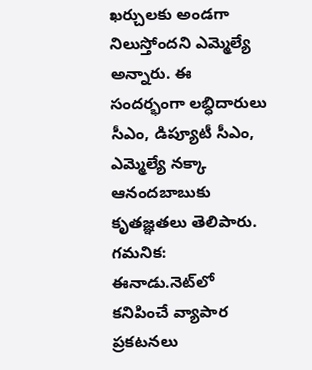ఖర్చులకు అండగా నిలుస్తోందని ఎమ్మెల్యే అన్నారు. ఈ సందర్భంగా లబ్ధిదారులు సీఎం, డిప్యూటీ సీఎం, ఎమ్మెల్యే నక్కా ఆనందబాబుకు కృతజ్ఞతలు తెలిపారు.
గమనిక: ఈనాడు.నెట్‌లో కనిపించే వ్యాపార ప్రకటనలు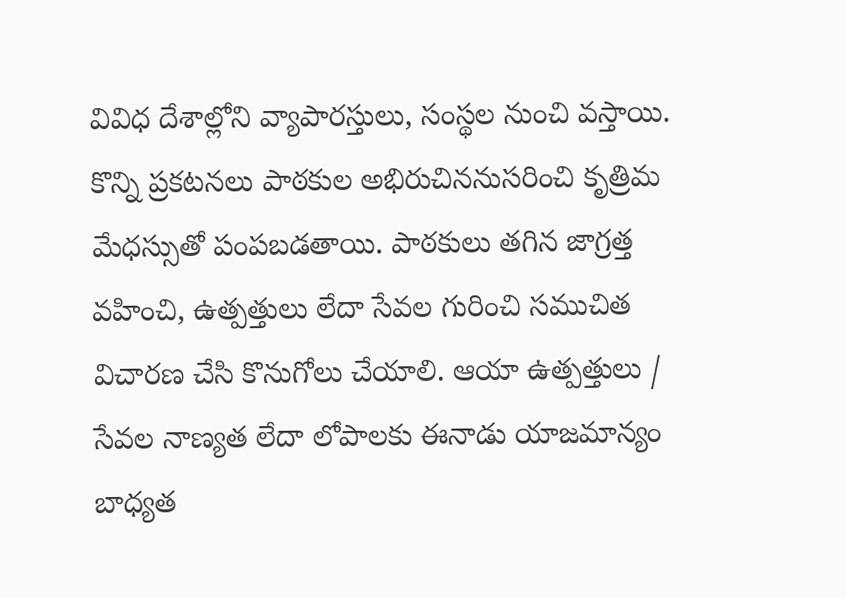వివిధ దేశాల్లోని వ్యాపారస్తులు, సంస్థల నుంచి వస్తాయి. కొన్ని ప్రకటనలు పాఠకుల అభిరుచిననుసరించి కృత్రిమ మేధస్సుతో పంపబడతాయి. పాఠకులు తగిన జాగ్రత్త వహించి, ఉత్పత్తులు లేదా సేవల గురించి సముచిత విచారణ చేసి కొనుగోలు చేయాలి. ఆయా ఉత్పత్తులు / సేవల నాణ్యత లేదా లోపాలకు ఈనాడు యాజమాన్యం బాధ్యత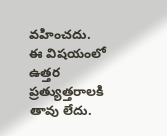వహించదు. ఈ విషయంలో ఉత్తర ప్రత్యుత్తరాలకి తావు లేదు.